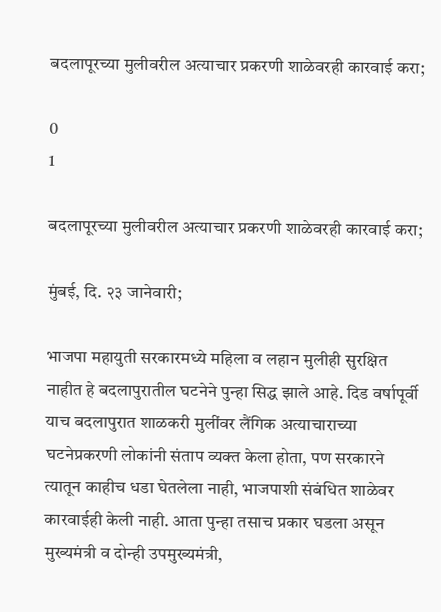बदलापूरच्या मुलीवरील अत्याचार प्रकरणी शाळेवरही कारवाई करा;

0
1

बदलापूरच्या मुलीवरील अत्याचार प्रकरणी शाळेवरही कारवाई करा;

मुंबई, दि. २३ जानेवारी;

भाजपा महायुती सरकारमध्ये महिला व लहान मुलीही सुरक्षित नाहीत हे बदलापुरातील घटनेने पुन्हा सिद्ध झाले आहे. दिड वर्षापूर्वी याच बदलापुरात शाळकरी मुलींवर लैंगिक अत्याचाराच्या घटनेप्रकरणी लोकांनी संताप व्यक्त केला होता, पण सरकारने त्यातून काहीच धडा घेतलेला नाही, भाजपाशी संबंधित शाळेवर कारवाईही केली नाही. आता पुन्हा तसाच प्रकार घडला असून मुख्यमंत्री व दोन्ही उपमुख्यमंत्री,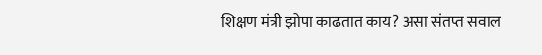शिक्षण मंत्री झोपा काढतात काय? असा संतप्त सवाल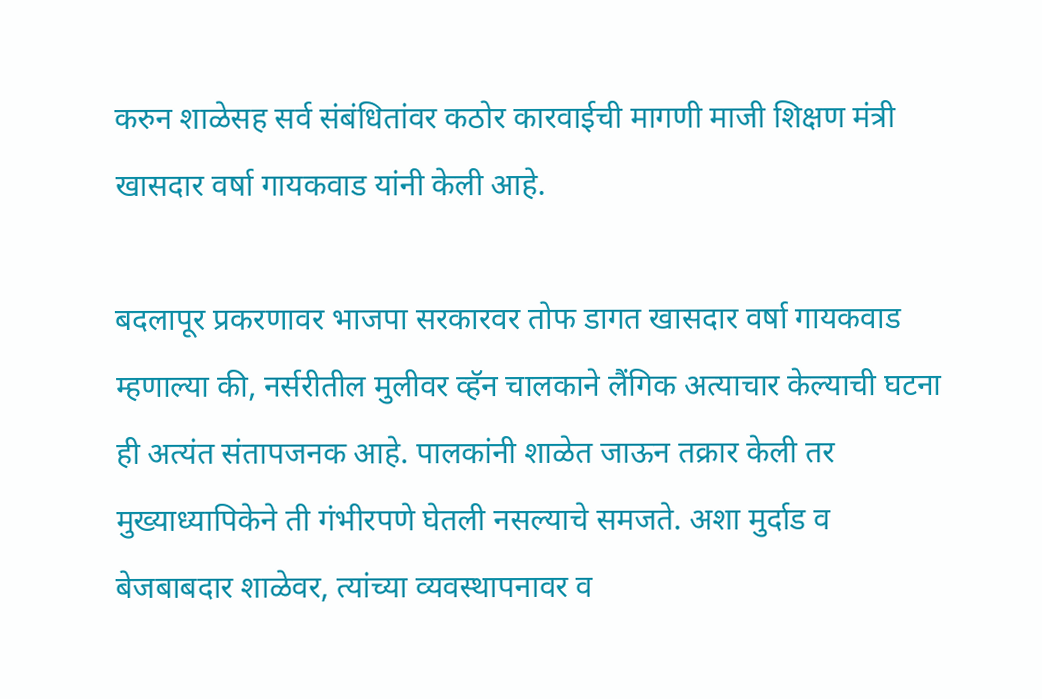करुन शाळेसह सर्व संबंधितांवर कठोर कारवाईची मागणी माजी शिक्षण मंत्री खासदार वर्षा गायकवाड यांनी केली आहे.

बदलापूर प्रकरणावर भाजपा सरकारवर तोफ डागत खासदार वर्षा गायकवाड म्हणाल्या की, नर्सरीतील मुलीवर व्हॅन चालकाने लैंगिक अत्याचार केल्याची घटना ही अत्यंत संतापजनक आहे. पालकांनी शाळेत जाऊन तक्रार केली तर मुख्याध्यापिकेने ती गंभीरपणे घेतली नसल्याचे समजते. अशा मुर्दाड व बेजबाबदार शाळेवर, त्यांच्या व्यवस्थापनावर व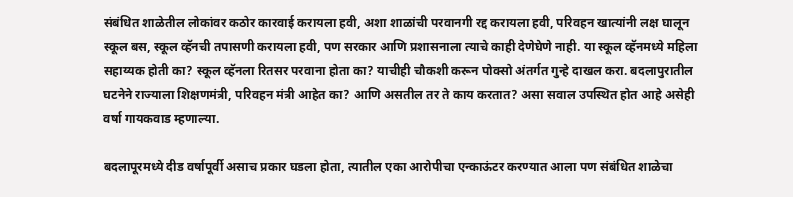संबंधित शाळेतील लोकांवर कठोर कारवाई करायला हवी, अशा शाळांची परवानगी रद्द करायला हवी, परिवहन खात्यांनी लक्ष घालून स्कूल बस, स्कूल व्हॅनची तपासणी करायला हवी, पण सरकार आणि प्रशासनाला त्याचे काही देणेघेणे नाही. या स्कूल व्हॅनमध्ये महिला सहाय्यक होती का? स्कूल व्हॅनला रितसर परवाना होता का? याचीही चौकशी करून पोक्सो अंतर्गत गुन्हे दाखल करा. बदलापुरातील घटनेने राज्याला शिक्षणमंत्री, परिवहन मंत्री आहेत का? आणि असतील तर ते काय करतात? असा सवाल उपस्थित होत आहे असेही वर्षा गायकवाड म्हणाल्या.

बदलापूरमध्ये दीड वर्षापूर्वी असाच प्रकार घडला होता, त्यातील एका आरोपीचा एन्काऊंटर करण्यात आला पण संबंधित शाळेचा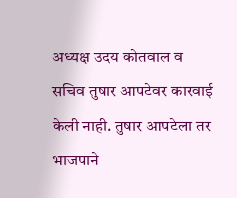अध्यक्ष उदय कोतवाल व सचिव तुषार आपटेवर कारवाई केली नाही. तुषार आपटेला तर भाजपाने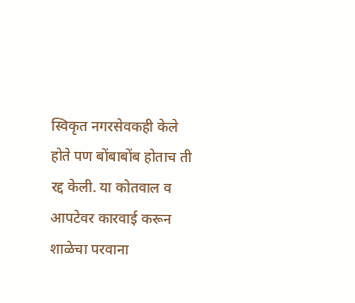स्विकृत नगरसेवकही केले होते पण बोंबाबोंब होताच ती रद्द केली. या कोतवाल व आपटेवर कारवाई करून शाळेचा परवाना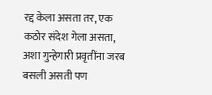रद्द केला असता तर, एक कठोर संदेश गेला असता, अशा गुन्हेगारी प्रवृतींना जरब बसली असती पण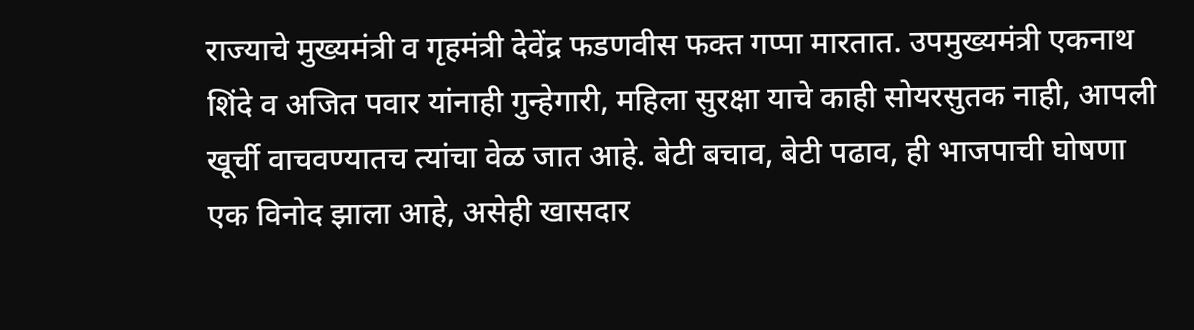राज्याचे मुख्यमंत्री व गृहमंत्री देवेंद्र फडणवीस फक्त गप्पा मारतात. उपमुख्यमंत्री एकनाथ शिंदे व अजित पवार यांनाही गुन्हेगारी, महिला सुरक्षा याचे काही सोयरसुतक नाही, आपली खूर्ची वाचवण्यातच त्यांचा वेळ जात आहे. बेटी बचाव, बेटी पढाव, ही भाजपाची घोषणा एक विनोद झाला आहे, असेही खासदार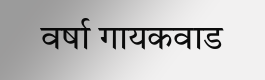वर्षा गायकवाड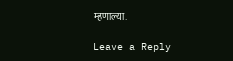म्हणाल्या.

Leave a Reply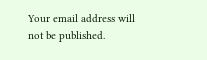Your email address will not be published.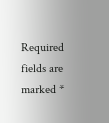Required fields are marked *